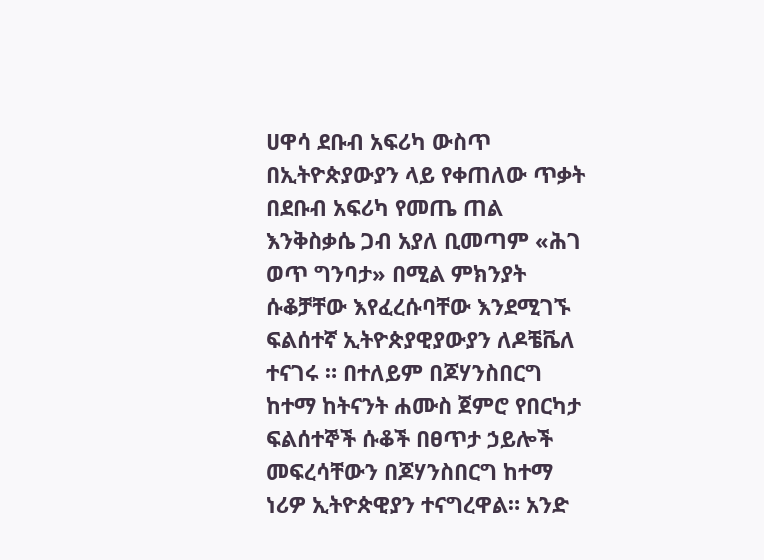ሀዋሳ ደቡብ አፍሪካ ውስጥ በኢትዮጵያውያን ላይ የቀጠለው ጥቃት
በደቡብ አፍሪካ የመጤ ጠል እንቅስቃሴ ጋብ አያለ ቢመጣም «ሕገ ወጥ ግንባታ» በሚል ምክንያት ሱቆቻቸው እየፈረሱባቸው እንደሚገኙ ፍልሰተኛ ኢትዮጵያዊያውያን ለዶቼቬለ ተናገሩ ። በተለይም በጆሃንስበርግ ከተማ ከትናንት ሐሙስ ጀምሮ የበርካታ ፍልሰተኞች ሱቆች በፀጥታ ኃይሎች መፍረሳቸውን በጆሃንስበርግ ከተማ ነሪዎ ኢትዮጵዊያን ተናግረዋል። አንድ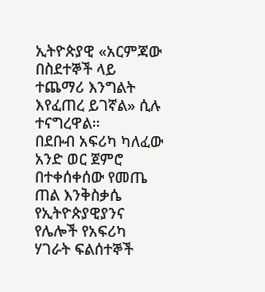ኢትዮጵያዊ «አርምጃው በስደተኞች ላይ ተጨማሪ እንግልት እየፈጠረ ይገኛል» ሲሉ ተናግረዋል።
በደቡብ አፍሪካ ካለፈው አንድ ወር ጀምሮ በተቀሰቀሰው የመጤ ጠል እንቅስቃሴ የኢትዮጵያዊያንና የሌሎች የአፍሪካ ሃገራት ፍልሰተኞች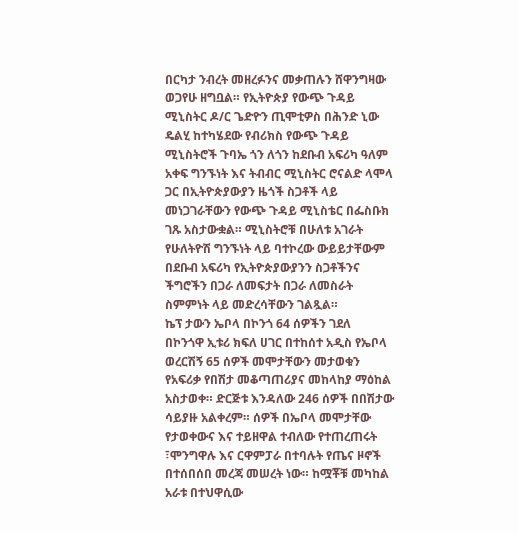በርካታ ንብረት መዘረፉንና መቃጠሉን ሸዋንግዛው ወጋየሁ ዘግቧል። የኢትዮጵያ የውጭ ጉዳይ ሚኒስትር ዶ/ር ጌድዮን ጢሞቲዎስ በሕንድ ኒው ዴልሂ ከተካሄደው የብሪክስ የውጭ ጉዳይ ሚኒስትሮች ጉባኤ ጎን ለጎን ከደቡብ አፍሪካ ዓለም አቀፍ ግንኙነት እና ትብብር ሚኒስትር ሮናልድ ላሞላ ጋር በኢትዮጵያውያን ዜጎች ስጋቶች ላይ መነጋገራቸውን የውጭ ጉዳይ ሚኒስቴር በፌስቡክ ገጹ አስታውቋል። ሚኒስትሮቹ በሁለቱ አገራት የሁለትዮሽ ግንኙነት ላይ ባተኮረው ውይይታቸውም በደቡብ አፍሪካ የኢትዮጵያውያንን ስጋቶችንና ችግሮችን በጋራ ለመፍታት በጋራ ለመስራት ስምምነት ላይ መድረሳቸውን ገልጿል።
ኬፕ ታውን ኤቦላ በኮንጎ 64 ሰዎችን ገደለ
በኮንጎዋ ኢቱሪ ክፍለ ሀገር በተከሰተ አዲስ የኤቦላ ወረርሽኝ 65 ሰዎች መሞታቸውን መታወቁን የአፍሪቃ የበሽታ መቆጣጠሪያና መከላከያ ማዕከል አስታወቀ። ድርጅቱ እንዳለው 246 ሰዎች በበሽታው ሳይያዙ አልቀረም። ሰዎች በኤቦላ መሞታቸው የታወቀውና እና ተይዘዋል ተብለው የተጠረጠሩት ፣ሞንግዋሉ እና ርዋምፓራ በተባሉት የጤና ዞኖች በተሰበሰበ መረጃ መሠረት ነው። ከሟቾቹ መካከል አራቱ በተህዋሲው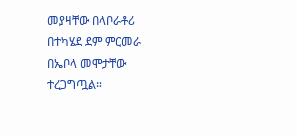መያዛቸው በላቦራቶሪ በተካሄደ ደም ምርመራ በኤቦላ መሞታቸው ተረጋግጧል።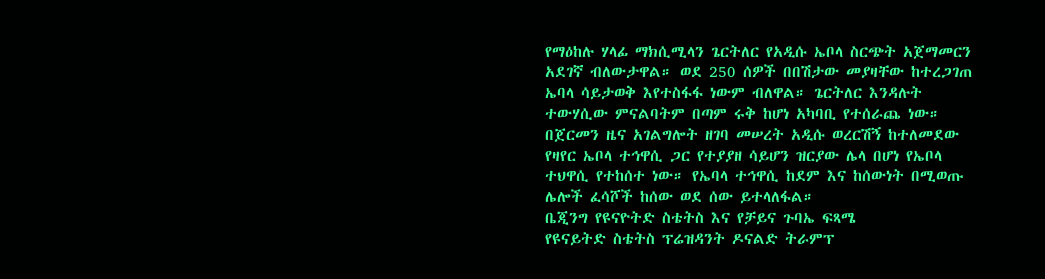የማዕከሉ ሃላፊ ማክሲሚላን ጌርትለር የአዲሱ ኤቦላ ስርጭት አጀማመርን አደገኛ ብለውታዋል። ወደ 250 ሰዎች በበሽታው መያዛቸው ከተረጋገጠ ኤባላ ሳይታወቅ እየተስፋፋ ነውም ብለዋል። ጌርትለር እንዳሉት ተውሃሲው ምናልባትም በጣም ሩቅ ከሆነ አካባቢ የተሰራጨ ነው። በጀርመን ዜና አገልግሎት ዘገባ መሠረት አዲሱ ወረርሽኝ ከተለመደው የዛየር ኤቦላ ተኅዋሲ ጋር የተያያዘ ሳይሆን ዝርያው ሌላ በሆነ የኤቦላ ተህዋሲ የተከሰተ ነው። የኤባላ ተኅዋሲ ከደም እና ከሰውነት በሚወጡ ሌሎች ፈሳሾች ከሰው ወደ ሰው ይተላለፋል።
ቤጂንግ የዩናዮትድ ስቴትስ እና የቻይና ጉባኤ ፍጻሜ
የዩናይትድ ስቴትስ ፕሬዝዳንት ዶናልድ ትራምፕ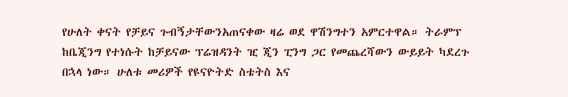የሁለት ቀናት የቻይና ጉብኝታቸውንአጠናቀው ዛሬ ወደ ዋሽንግተን አምርተዋል። ትራምፕ ከቤጂንግ የተነሱት ከቻይናው ፕሬዝዳንት ዢ ጂን ፒንግ ጋር የመጨረሻውን ውይይት ካደረጉ በኋላ ነው። ሁለቱ መሪዎች የዩናዮትድ ስቴትስ እና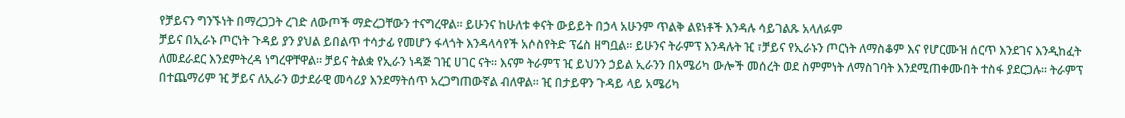የቻይናን ግንኙነት በማረጋጋት ረገድ ለውጦች ማድረጋቸውን ተናግረዋል። ይሁንና ከሁለቱ ቀናት ውይይት በኃላ አሁንም ጥልቅ ልዩነቶች እንዳሉ ሳይገልጹ አላለፉም
ቻይና በኢራኑ ጦርነት ጉዳይ ያን ያህል ይበልጥ ተሳታፊ የመሆን ፋላጎት እንዳላሳየች አሶስየትድ ፕሬስ ዘግቧል። ይሁንና ትራምፕ እንዳሉት ዢ ፣ቻይና የኢራኑን ጦርነት ለማስቆም እና የሆርሙዝ ሰርጥ እንደገና እንዲከፈት ለመደራደር እንደምትረዳ ነግረዋቸዋል። ቻይና ትልቋ የኢራን ነዳጅ ገዢ ሀገር ናት። እናም ትራምፕ ዢ ይህንን ኃይል ኢራንን በአሜሪካ ውሎች መሰረት ወደ ስምምነት ለማስገባት እንደሚጠቀሙበት ተስፋ ያደርጋሉ። ትራምፕ በተጨማሪም ዢ ቻይና ለኢራን ወታደራዊ መሳሪያ እንደማትሰጥ አረጋግጠውኛል ብለዋል። ዢ በታይዋን ጉዳይ ላይ አሜሪካ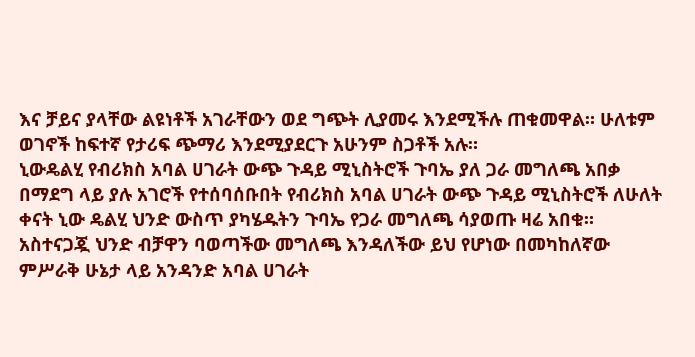እና ቻይና ያላቸው ልዩነቶች አገራቸውን ወደ ግጭት ሊያመሩ እንደሚችሉ ጠቁመዋል። ሁለቱም ወገኖች ከፍተኛ የታሪፍ ጭማሪ እንደሚያደርጉ አሁንም ስጋቶች አሉ።
ኒውዴልሂ የብሪክስ አባል ሀገራት ውጭ ጉዳይ ሚኒስትሮች ጉባኤ ያለ ጋራ መግለጫ አበቃ
በማደግ ላይ ያሉ አገሮች የተሰባሰቡበት የብሪክስ አባል ሀገራት ውጭ ጉዳይ ሚኒስትሮች ለሁለት ቀናት ኒው ዴልሂ ህንድ ውስጥ ያካሄዱትን ጉባኤ የጋራ መግለጫ ሳያወጡ ዛሬ አበቁ። አስተናጋጇ ህንድ ብቻዋን ባወጣችው መግለጫ እንዳለችው ይህ የሆነው በመካከለኛው ምሥራቅ ሁኔታ ላይ አንዳንድ አባል ሀገራት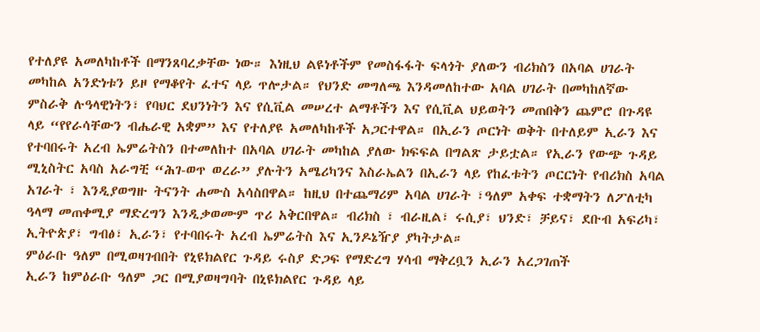የተለያዩ አመለካከቶች በማንጸባረቃቸው ነው። እነዚህ ልዩነቶችም የመስፋፋት ፍላጎት ያለውን ብሪክስን በአባል ሀገራት መካከል አንድነቱን ይዞ የማቆየት ፈተና ላይ ጥሎታል። የህንድ መግለጫ እንዳመለከተው አባል ሀገራት በመካከለኛው ምስራቅ ሉዓላዊነትን፣ የባህር ደህንነትን እና የሲቪል መሠረተ ልማቶችን እና የሲቪል ህይወትን መጠበቅን ጨምሮ በጉዳዩ ላይ “የየራሳቸውን ብሔራዊ አቋም” እና የተለያዩ አመለካከቶች አጋርተዋል። በኢራን ጦርነት ወቅት በተለይም ኢራን እና የተባበሩት አረብ ኤምሬትስን በተመለከተ በአባል ሀገራት መካከል ያለው ክፍፍል በግልጽ ታይቷል። የኢራን የውጭ ጉዳይ ሚኒስትር አባስ አራግቺ “ሕገ-ወጥ ወረራ” ያሉትን አሜሪካንና እስራኤልን በኢራን ላይ የከፈቱትን ጦርርነት የብሪክስ አባል አገራት ፣ እንዲያወግዙ ትናንት ሐሙስ አሳስበዋል። ከዚህ በተጨማሪም አባል ሀገራት ፣ዓለም አቀፍ ተቋማትን ለፖለቲካ ዓላማ መጠቀሚያ ማድረግን እንዲቃወሙም ጥሪ አቅርበዋል። ብሪክስ ፣ ብራዚል፣ ሩሲያ፣ ህንድ፣ ቻይና፣ ደቡብ አፍሪካ፣ ኢትዮጵያ፣ ግብፅ፣ ኢራን፣ የተባበሩት አረብ ኤምሬትስ እና ኢንዶኔዥያ ያካትታል።
ምዕራቡ ዓለም በሚወዛገብበት የኒዩክልየር ጉዳይ ሩስያ ድጋፍ የማድረግ ሃሳብ ማቅረቧን ኢራን አረጋገጠች
ኢራን ከምዕራቡ ዓለም ጋር በሚያወዛግባት በኒዩክልየር ጉዳይ ላይ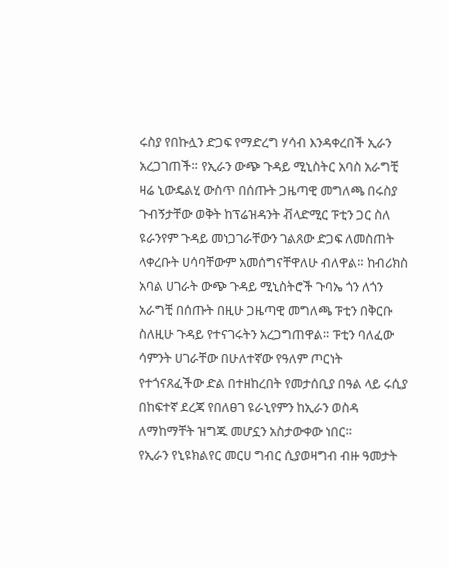ሩስያ የበኩሏን ድጋፍ የማድረግ ሃሳብ እንዳቀረበች ኢራን አረጋገጠች። የኢራን ውጭ ጉዳይ ሚኒስትር አባስ አራግቺ ዛሬ ኒውዴልሂ ውስጥ በሰጡት ጋዜጣዊ መግለጫ በሩስያ ጉብኝታቸው ወቅት ከፕሬዝዳንት ቭላድሚር ፑቲን ጋር ስለ ዩራንየም ጉዳይ መነጋገራቸውን ገልጸው ድጋፍ ለመስጠት ላቀረቡት ሀሳባቸውም አመሰግናቸዋለሁ ብለዋል። ከብሪክስ አባል ሀገራት ውጭ ጉዳይ ሚኒስትሮች ጉባኤ ጎን ለጎን አራግቺ በሰጡት በዚሁ ጋዜጣዊ መግለጫ ፑቲን በቅርቡ ስለዚሁ ጉዳይ የተናገሩትን አረጋግጠዋል። ፑቲን ባለፈው ሳምንት ሀገራቸው በሁለተኛው የዓለም ጦርነት የተጎናጸፈችው ድል በተዘከረበት የመታሰቢያ በዓል ላይ ሩሲያ በከፍተኛ ደረጃ የበለፀገ ዩራኒየምን ከኢራን ወስዳ ለማከማቸት ዝግጁ መሆኗን አስታውቀው ነበር።
የኢራን የኒዩክልየር መርሀ ግብር ሲያወዛግብ ብዙ ዓመታት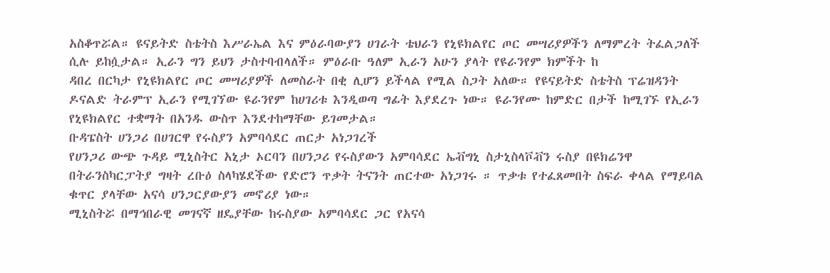አስቆጥሯል። ዩናይትድ ስቴትስ እሥራኤል እና ምዕራባውያን ሀገራት ቴህራን የኒዩክልየር ጦር መሣሪያዎችን ለማምረት ትፈልጋለች ሲሉ ይከሷታል። ኢራን ግን ይህን ታስተባብላለች። ምዕራቡ ዓለም ኢራን አሁን ያላት የዩራንየም ክምችት ከ
ዳበረ በርካታ የኒዩክልየር ጦር መሣሪያዎች ለመስራት በቂ ሊሆን ይችላል የሚል ስጋት አለው። የዩናይትድ ስቴትስ ፕሬዝዳንት ዶናልድ ትራምፕ ኢራን የሚገኘው ዩራንየም ከሀገሪቱ እንዲወጣ ግፊት እያደረጉ ነው። ዩራንየሙ ከምድር በታች ከሚገኙ የኢራን የኒዩክልየር ተቋማት በአንዱ ውስጥ እንደተከማቸው ይገመታል።
ቡዳፔስት ሀንጋሪ በሀገርዋ የሩስያን አምባሳደር ጠርታ አነጋገረች
የሀንጋሪ ውጭ ጉዳይ ሚኒስትር አኒታ ኦርባን በሀንጋሪ የሩስያውን አምባሳደር ኤቭግኒ ስታኒስላቮቭን ሩስያ በዩክሬንዋ በትራንስካርፓትያ ግዛት ረቡዕ ስላካሄደችው የድሮን ጥቃት ትናንት ጠርተው አነጋገሩ ። ጥቃቱ የተፈጸመበት ስፍራ ቀላል የማይባል ቁጥር ያላቸው አናሳ ሀንጋርያውያን መኖሪያ ነው።
ሚኒስትሯ በማኅበራዊ መገናኛ ዘዴያቸው ከሩስያው አምባሳደር ጋር የአናሳ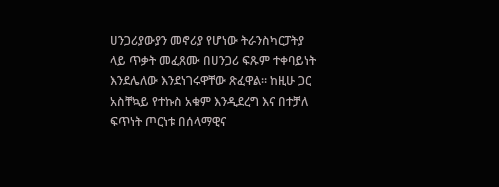ሀንጋሪያውያን መኖሪያ የሆነው ትራንስካርፓትያ ላይ ጥቃት መፈጸሙ በሀንጋሪ ፍጹም ተቀባይነት እንደሌለው እንደነገሩዋቸው ጽፈዋል። ከዚሁ ጋር አስቸኳይ የተኩስ አቁም እንዲደረግ እና በተቻለ ፍጥነት ጦርነቱ በሰላማዊና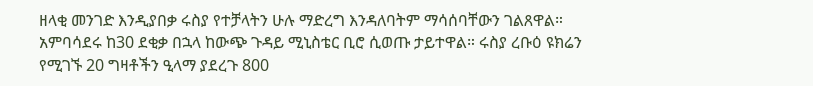ዘላቂ መንገድ እንዲያበቃ ሩስያ የተቻላትን ሁሉ ማድረግ እንዳለባትም ማሳሰባቸውን ገልጸዋል።
አምባሳደሩ ከ30 ደቂቃ በኋላ ከውጭ ጉዳይ ሚኒስቴር ቢሮ ሲወጡ ታይተዋል። ሩስያ ረቡዕ ዩክሬን የሚገኙ 20 ግዛቶችን ዒላማ ያደረጉ 800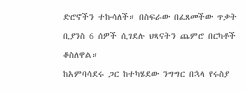ድሮኖችን ተኩሳለች። በስፍራው በፈጸመችው ጥቃት ቢያንስ 6 ሰዎች ሲገደሉ ህጻናትን ጨምሮ በርካቶች ቆስለዋል።
ከአምባሳደሩ ጋር ከተካሄደው ንግግር በኋላ የሩስያ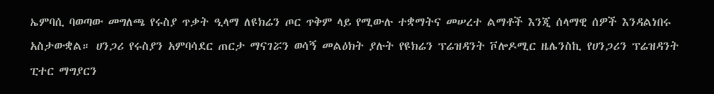ኤምባሲ ባወጣው መግለጫ የሩስያ ጥቃት ዒላማ ለዩክሬን ጦር ጥቅም ላይ የሚውሉ ተቋማትና መሠረተ ልማቶች እንጂ ሰላማዊ ሰዎች እንዳልነበሩ አስታውቋል። ሀንጋሪ የሩስያን አምባሳደር ጠርታ ማናገሯን ወሳኝ መልዕክት ያሉት የዩክሬን ፕሬዝዳንት ቮሎዶሚር ዜሌንስኪ የሀንጋሪን ፕሬዝዳንት ፒተር ማግያርን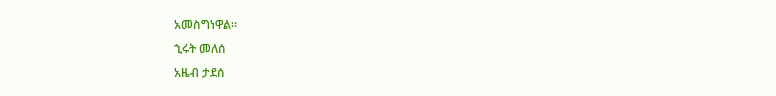አመስግነዋል።
ኂሩት መለሰ
አዜብ ታደሰ